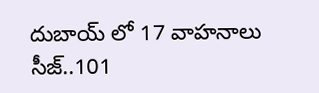దుబాయ్ లో 17 వాహనాలు సీజ్..101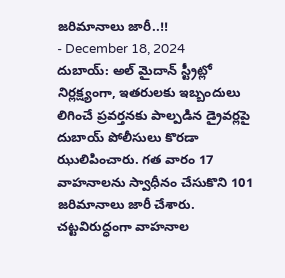జరిమానాలు జారీ..!!
- December 18, 2024
దుబాయ్: అల్ మైదాన్ స్ట్రీట్లో నిర్లక్ష్యంగా, ఇతరులకు ఇబ్బందులు లిగించే ప్రవర్తనకు పాల్పడిన డ్రైవర్లపై దుబాయ్ పోలీసులు కొరడా ఝులిపించారు. గత వారం 17 వాహనాలను స్వాధీనం చేసుకొని 101 జరిమానాలు జారీ చేశారు. చట్టవిరుద్ధంగా వాహనాల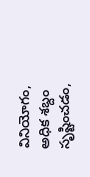వినియోగం, అధిక శబ్దం సృష్టించడం,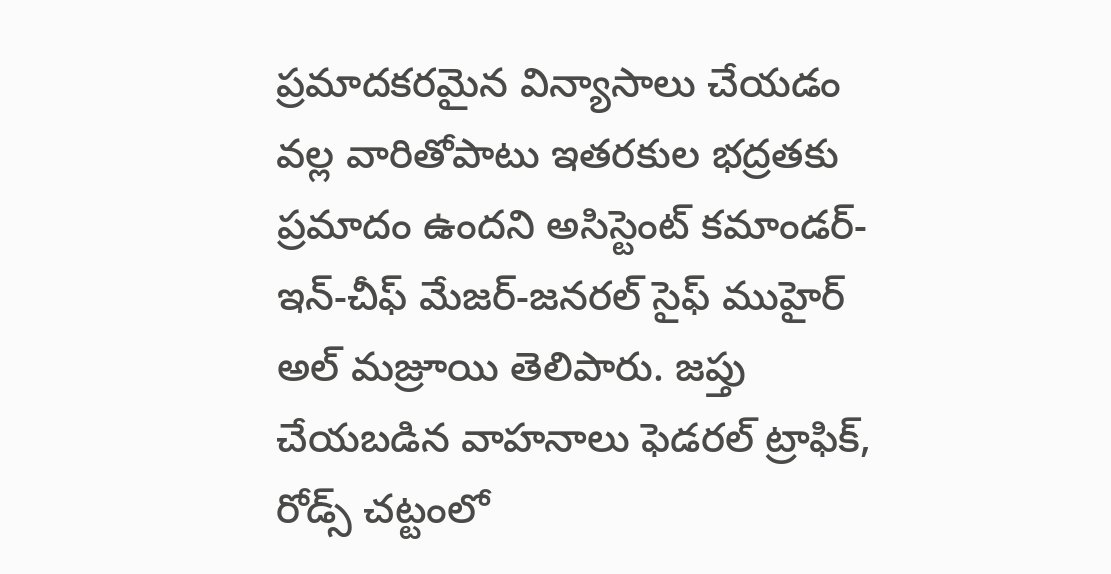ప్రమాదకరమైన విన్యాసాలు చేయడం వల్ల వారితోపాటు ఇతరకుల భద్రతకు ప్రమాదం ఉందని అసిస్టెంట్ కమాండర్-ఇన్-చీఫ్ మేజర్-జనరల్ సైఫ్ ముహైర్ అల్ మజ్రూయి తెలిపారు. జప్తు చేయబడిన వాహనాలు ఫెడరల్ ట్రాఫిక్, రోడ్స్ చట్టంలో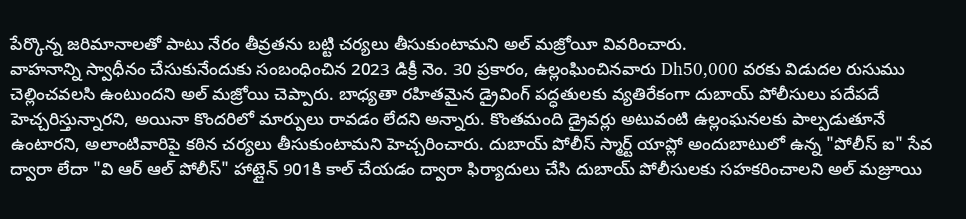పేర్కొన్న జరిమానాలతో పాటు నేరం తీవ్రతను బట్టి చర్యలు తీసుకుంటామని అల్ మజ్రోయీ వివరించారు.
వాహనాన్ని స్వాధీనం చేసుకునేందుకు సంబంధించిన 2023 డిక్రీ నెం. 30 ప్రకారం, ఉల్లంఘించినవారు Dh50,000 వరకు విడుదల రుసుము చెల్లించవలసి ఉంటుందని అల్ మజ్రోయి చెప్పారు. బాధ్యతా రహితమైన డ్రైవింగ్ పద్ధతులకు వ్యతిరేకంగా దుబాయ్ పోలీసులు పదేపదే హెచ్చరిస్తున్నారని, అయినా కొందరిలో మార్పులు రావడం లేదని అన్నారు. కొంతమంది డ్రైవర్లు అటువంటి ఉల్లంఘనలకు పాల్పడుతూనే ఉంటారని, అలాంటివారిపై కఠిన చర్యలు తీసుకుంటామని హెచ్చరించారు. దుబాయ్ పోలీస్ స్మార్ట్ యాప్లో అందుబాటులో ఉన్న "పోలీస్ ఐ" సేవ ద్వారా లేదా "వి ఆర్ ఆల్ పోలీస్" హాట్లైన్ 901కి కాల్ చేయడం ద్వారా ఫిర్యాదులు చేసి దుబాయ్ పోలీసులకు సహకరించాలని అల్ మజ్రూయి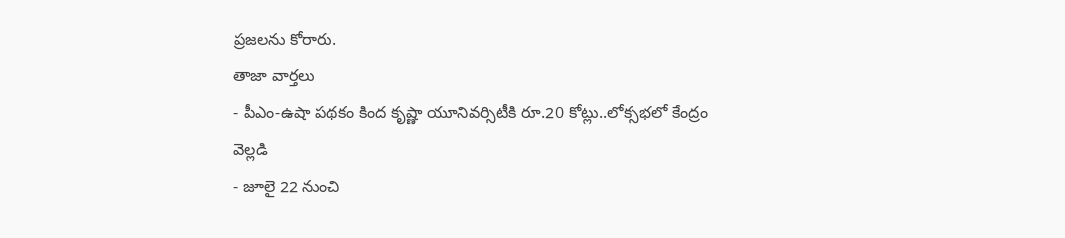ప్రజలను కోరారు.
తాజా వార్తలు
- పీఎం-ఉషా పథకం కింద కృష్ణా యూనివర్సిటీకి రూ.20 కోట్లు..లోక్సభలో కేంద్రం వెల్లడి
- జూలై 22 నుంచి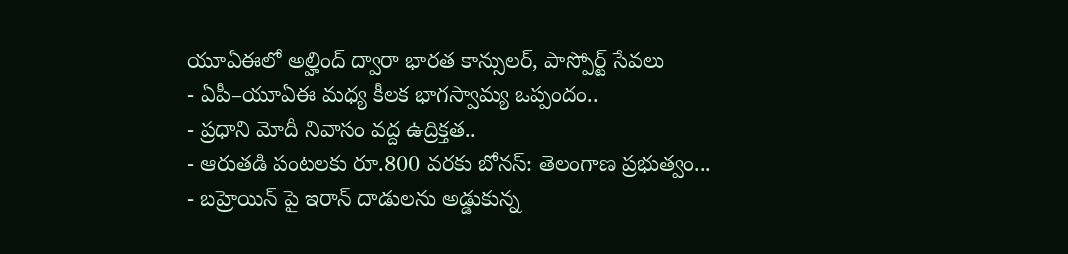యూఏఈలో అల్హింద్ ద్వారా భారత కాన్సులర్, పాస్పోర్ట్ సేవలు
- ఏపీ–యూఏఈ మధ్య కీలక భాగస్వామ్య ఒప్పందం..
- ప్రధాని మోదీ నివాసం వద్ద ఉద్రిక్తత..
- ఆరుతడి పంటలకు రూ.800 వరకు బోనస్: తెలంగాణ ప్రభుత్వం...
- బహ్రెయిన్ పై ఇరాన్ దాడులను అడ్డుకున్న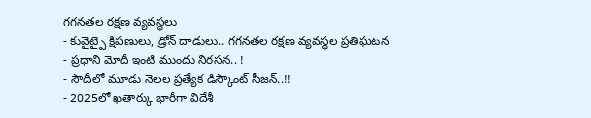గగనతల రక్షణ వ్యవస్థలు
- కువైట్పై క్షిపణులు, డ్రోన్ దాడులు.. గగనతల రక్షణ వ్యవస్థల ప్రతిఘటన
- ప్రధాని మోదీ ఇంటి ముందు నిరసన.. !
- సౌదీలో మూడు నెలల ప్రత్యేక డిస్కౌంట్ సీజన్..!!
- 2025లో ఖతార్కు భారీగా విదేశీ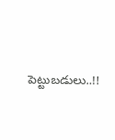పెట్టుబడులు..!!